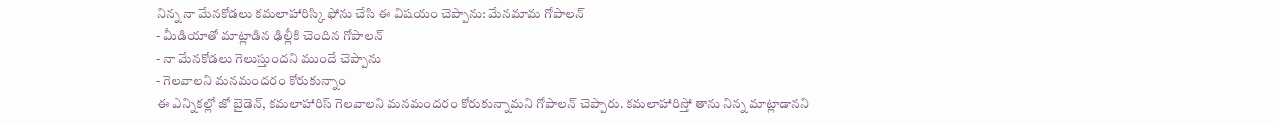నిన్న నా మేనకోడలు కమలాహారిస్కి ఫోను చేసి ఈ విషయం చెప్పాను: మేనమామ గోపాలన్
- మీడియాతో మాట్లాడిన ఢిల్లీకి చెందిన గోపాలన్
- నా మేనకోడలు గెలుస్తుందని ముందే చెప్పాను
- గెలవాలని మనమందరం కోరుకున్నాం
ఈ ఎన్నికల్లో జో బైడెన్, కమలాహారిస్ గెలవాలని మనమందరం కోరుకున్నామని గోపాలన్ చెప్పారు. కమలాహారిస్తో తాను నిన్న మాట్లాడానని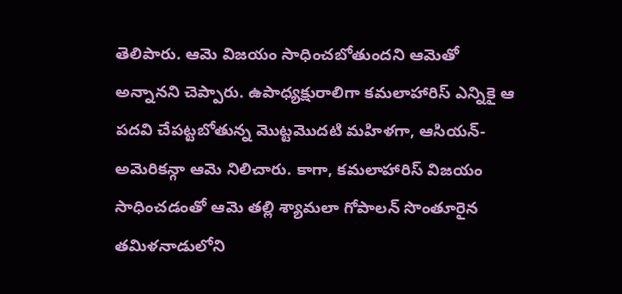తెలిపారు. ఆమె విజయం సాధించబోతుందని ఆమెతో అన్నానని చెప్పారు. ఉపాధ్యక్షురాలిగా కమలాహారిస్ ఎన్నికై ఆ పదవి చేపట్టబోతున్న మొట్టమొదటి మహిళగా, ఆసియన్-అమెరికన్గా ఆమె నిలిచారు. కాగా, కమలాహారిస్ విజయం సాధించడంతో ఆమె తల్లి శ్యామలా గోపాలన్ సొంతూరైన తమిళనాడులోని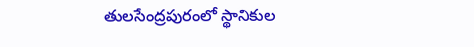తులసేంద్రపురంలో స్థానికుల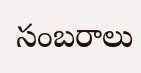సంబరాలు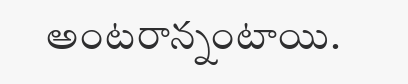అంటరాన్నంటాయి.